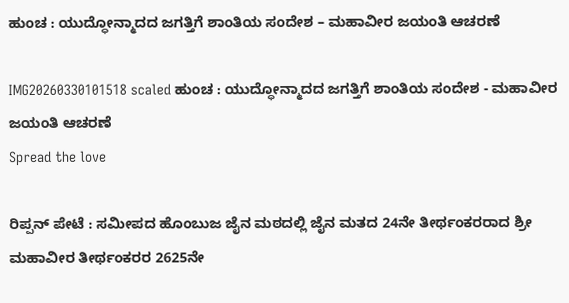ಹುಂಚ : ಯುದ್ಧೋನ್ಮಾದದ ಜಗತ್ತಿಗೆ ಶಾಂತಿಯ ಸಂದೇಶ – ಮಹಾವೀರ ಜಯಂತಿ ಆಚರಣೆ

IMG20260330101518 scaled ಹುಂಚ : ಯುದ್ಧೋನ್ಮಾದದ ಜಗತ್ತಿಗೆ ಶಾಂತಿಯ ಸಂದೇಶ - ಮಹಾವೀರ ಜಯಂತಿ ಆಚರಣೆ
Spread the love

ರಿಪ್ಪನ್ ಪೇಟೆ : ಸಮೀಪದ ಹೊಂಬುಜ ಜೈನ ಮಠದಲ್ಲಿ ಜೈನ ಮತದ 24ನೇ ತೀರ್ಥಂಕರರಾದ ಶ್ರೀ ಮಹಾವೀರ ತೀರ್ಥಂಕರರ 2625ನೇ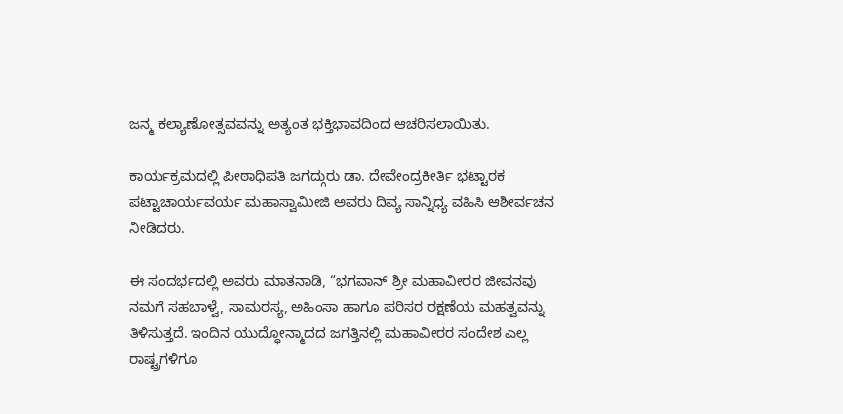ಜನ್ಮ ಕಲ್ಯಾಣೋತ್ಸವವನ್ನು ಅತ್ಯಂತ ಭಕ್ತಿಭಾವದಿಂದ ಆಚರಿಸಲಾಯಿತು.

ಕಾರ್ಯಕ್ರಮದಲ್ಲಿ ಪೀಠಾಧಿಪತಿ ಜಗದ್ಗುರು ಡಾ. ದೇವೇಂದ್ರಕೀರ್ತಿ ಭಟ್ಟಾರಕ ಪಟ್ಟಾಚಾರ್ಯವರ್ಯ ಮಹಾಸ್ವಾಮೀಜಿ ಅವರು ದಿವ್ಯ ಸಾನ್ನಿಧ್ಯ ವಹಿಸಿ ಆಶೀರ್ವಚನ ನೀಡಿದರು.

ಈ ಸಂದರ್ಭದಲ್ಲಿ ಅವರು ಮಾತನಾಡಿ, “ಭಗವಾನ್ ಶ್ರೀ ಮಹಾವೀರರ ಜೀವನವು ನಮಗೆ ಸಹಬಾಳ್ವೆ, ಸಾಮರಸ್ಯ, ಅಹಿಂಸಾ ಹಾಗೂ ಪರಿಸರ ರಕ್ಷಣೆಯ ಮಹತ್ವವನ್ನು ತಿಳಿಸುತ್ತದೆ. ಇಂದಿನ ಯುದ್ಧೋನ್ಮಾದದ ಜಗತ್ತಿನಲ್ಲಿ ಮಹಾವೀರರ ಸಂದೇಶ ಎಲ್ಲ ರಾಷ್ಟ್ರಗಳಿಗೂ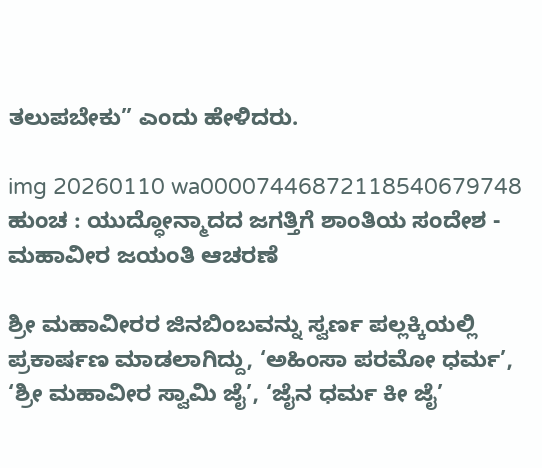ತಲುಪಬೇಕು” ಎಂದು ಹೇಳಿದರು.

img 20260110 wa00007446872118540679748 ಹುಂಚ : ಯುದ್ಧೋನ್ಮಾದದ ಜಗತ್ತಿಗೆ ಶಾಂತಿಯ ಸಂದೇಶ - ಮಹಾವೀರ ಜಯಂತಿ ಆಚರಣೆ

ಶ್ರೀ ಮಹಾವೀರರ ಜಿನಬಿಂಬವನ್ನು ಸ್ವರ್ಣ ಪಲ್ಲಕ್ಕಿಯಲ್ಲಿ ಪ್ರಕಾರ್ಷಣ ಮಾಡಲಾಗಿದ್ದು, ‘ಅಹಿಂಸಾ ಪರಮೋ ಧರ್ಮ’, ‘ಶ್ರೀ ಮಹಾವೀರ ಸ್ವಾಮಿ ಜೈ’, ‘ಜೈನ ಧರ್ಮ ಕೀ ಜೈ’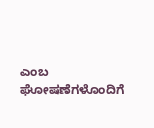ಎಂಬ ಘೋಷಣೆಗಳೊಂದಿಗೆ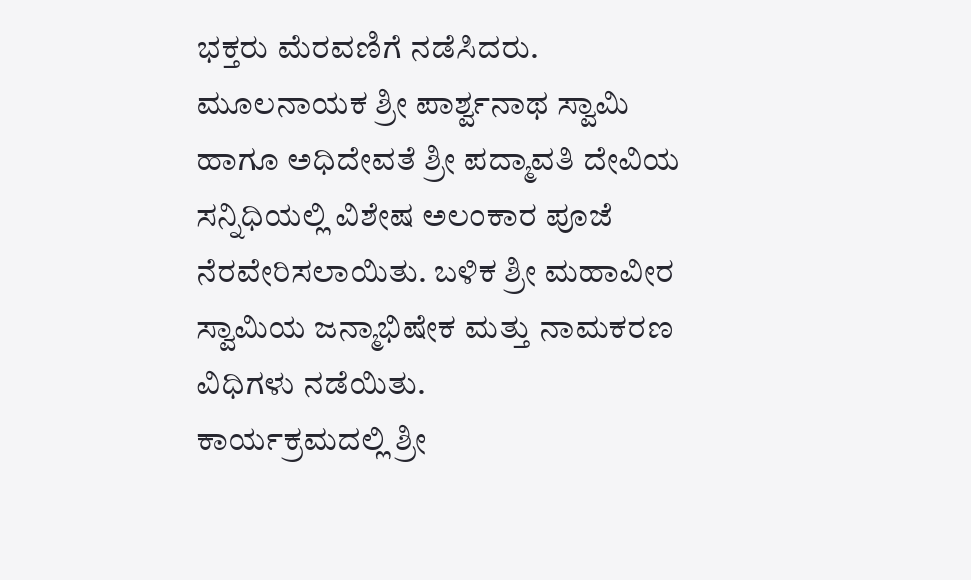ಭಕ್ತರು ಮೆರವಣಿಗೆ ನಡೆಸಿದರು.
ಮೂಲನಾಯಕ ಶ್ರೀ ಪಾರ್ಶ್ವನಾಥ ಸ್ವಾಮಿ ಹಾಗೂ ಅಧಿದೇವತೆ ಶ್ರೀ ಪದ್ಮಾವತಿ ದೇವಿಯ ಸನ್ನಿಧಿಯಲ್ಲಿ ವಿಶೇಷ ಅಲಂಕಾರ ಪೂಜೆ ನೆರವೇರಿಸಲಾಯಿತು. ಬಳಿಕ ಶ್ರೀ ಮಹಾವೀರ ಸ್ವಾಮಿಯ ಜನ್ಮಾಭಿಷೇಕ ಮತ್ತು ನಾಮಕರಣ ವಿಧಿಗಳು ನಡೆಯಿತು.
ಕಾರ್ಯಕ್ರಮದಲ್ಲಿ ಶ್ರೀ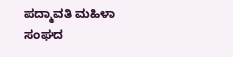ಪದ್ಮಾವತಿ ಮಹಿಳಾ ಸಂಘದ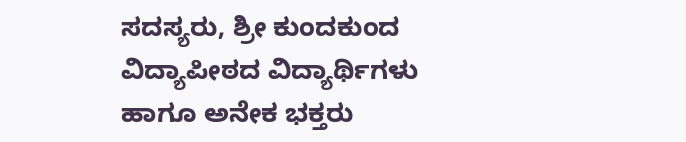ಸದಸ್ಯರು, ಶ್ರೀ ಕುಂದಕುಂದ ವಿದ್ಯಾಪೀಠದ ವಿದ್ಯಾರ್ಥಿಗಳು ಹಾಗೂ ಅನೇಕ ಭಕ್ತರು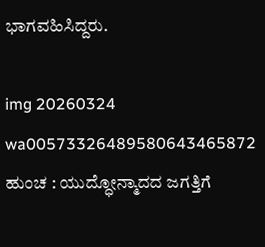ಭಾಗವಹಿಸಿದ್ದರು.

img 20260324 wa00573326489580643465872 ಹುಂಚ : ಯುದ್ಧೋನ್ಮಾದದ ಜಗತ್ತಿಗೆ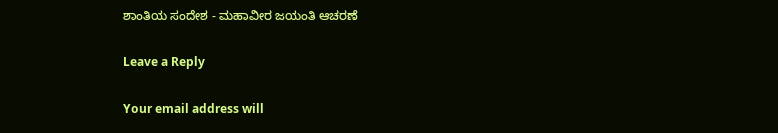ಶಾಂತಿಯ ಸಂದೇಶ - ಮಹಾವೀರ ಜಯಂತಿ ಆಚರಣೆ

Leave a Reply

Your email address will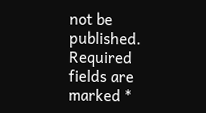not be published. Required fields are marked *